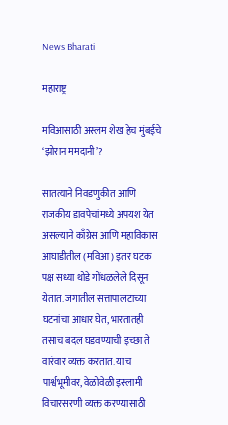News Bharati

महाराष्ट्र

मविआसाठी अस्लम शेख हेच मुंबईचे ‘झोरान ममदानी’?

सातत्याने निवडणुकीत आणि राजकीय डावपेचांमध्ये अपयश येत असल्याने काँग्रेस आणि महाविकास आघाडीतील (मविआ) इतर घटक पक्ष सध्या थोडे गोंधळलेले दिसून येतात. जगातील सत्तापालटाच्या घटनांचा आधार घेत, भारतातही तसाच बदल घडवण्याची इच्छा ते वारंवार व्यक्त करतात. याच पार्श्वभूमीवर, वेळोवेळी इस्लामी विचारसरणी व्यक्त करण्यासाठी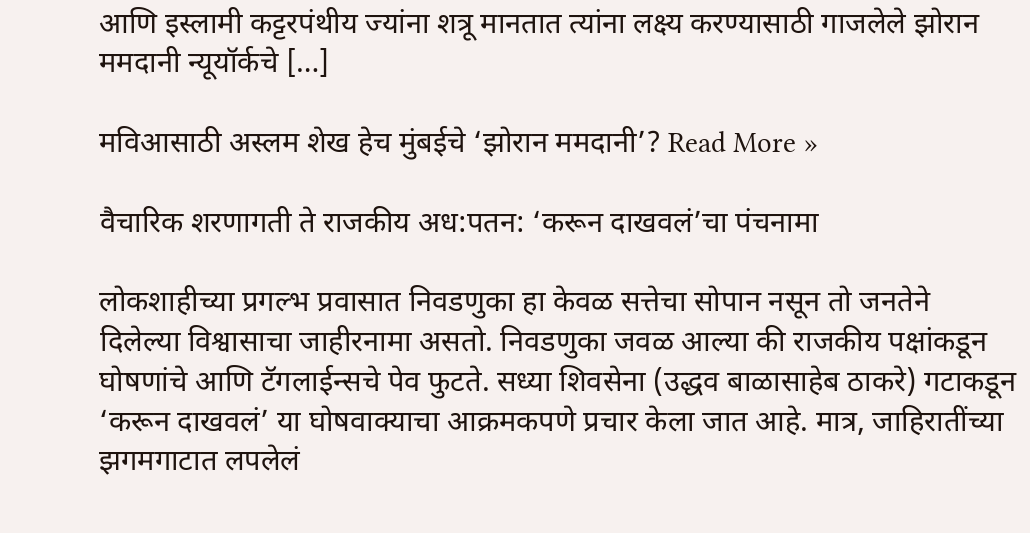आणि इस्लामी कट्टरपंथीय ज्यांना शत्रू मानतात त्यांना लक्ष्य करण्यासाठी गाजलेले झोरान ममदानी न्यूयॉर्कचे […]

मविआसाठी अस्लम शेख हेच मुंबईचे ‘झोरान ममदानी’? Read More »

वैचारिक शरणागती ते राजकीय अध:पतन: ‘करून दाखवलं’चा पंचनामा

लोकशाहीच्या प्रगल्भ प्रवासात निवडणुका हा केवळ सत्तेचा सोपान नसून तो जनतेने दिलेल्या विश्वासाचा जाहीरनामा असतो. निवडणुका जवळ आल्या की राजकीय पक्षांकडून घोषणांचे आणि टॅगलाईन्सचे पेव फुटते. सध्या शिवसेना (उद्धव बाळासाहेब ठाकरे) गटाकडून ‘करून दाखवलं’ या घोषवाक्याचा आक्रमकपणे प्रचार केला जात आहे. मात्र, जाहिरातींच्या झगमगाटात लपलेलं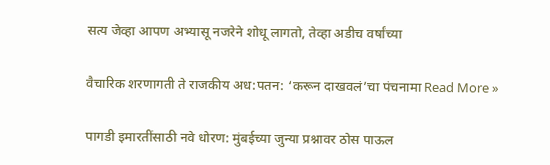सत्य जेव्हा आपण अभ्यासू नजरेने शोधू लागतो, तेव्हा अडीच वर्षांच्या

वैचारिक शरणागती ते राजकीय अध:पतन: ‘करून दाखवलं’चा पंचनामा Read More »

पागडी इमारतींसाठी नवे धोरण: मुंबईच्या जुन्या प्रश्नावर ठोस पाऊल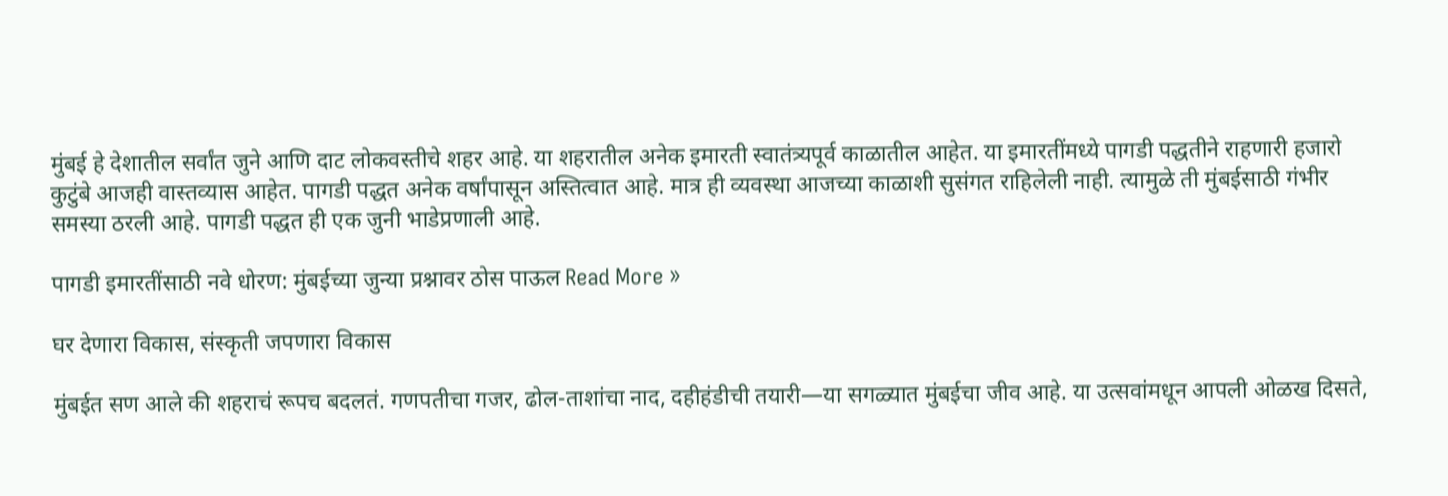मुंबई हे देशातील सर्वांत जुने आणि दाट लोकवस्तीचे शहर आहे. या शहरातील अनेक इमारती स्वातंत्र्यपूर्व काळातील आहेत. या इमारतींमध्ये पागडी पद्धतीने राहणारी हजारो कुटुंबे आजही वास्तव्यास आहेत. पागडी पद्धत अनेक वर्षांपासून अस्तित्वात आहे. मात्र ही व्यवस्था आजच्या काळाशी सुसंगत राहिलेली नाही. त्यामुळे ती मुंबईसाठी गंभीर समस्या ठरली आहे. पागडी पद्धत ही एक जुनी भाडेप्रणाली आहे.

पागडी इमारतींसाठी नवे धोरण: मुंबईच्या जुन्या प्रश्नावर ठोस पाऊल Read More »

घर देणारा विकास, संस्कृती जपणारा विकास

मुंबईत सण आले की शहराचं रूपच बदलतं. गणपतीचा गजर, ढोल-ताशांचा नाद, दहीहंडीची तयारी—या सगळ्यात मुंबईचा जीव आहे. या उत्सवांमधून आपली ओळख दिसते,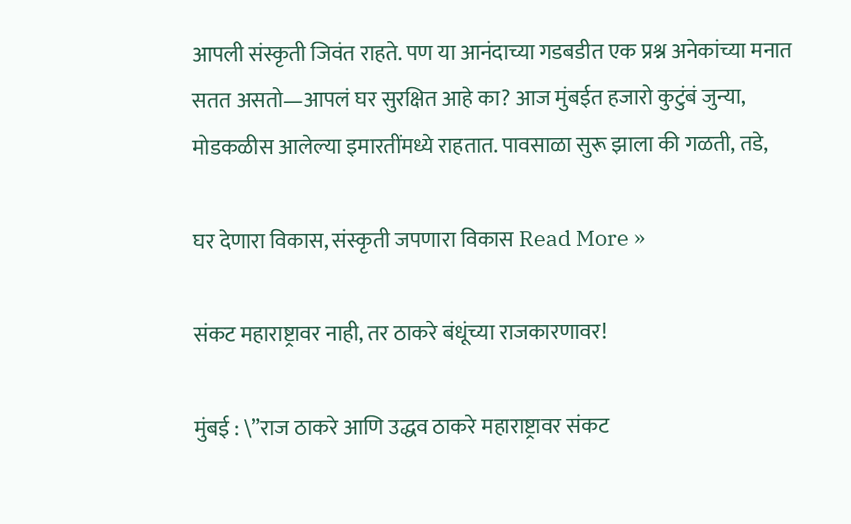आपली संस्कृती जिवंत राहते. पण या आनंदाच्या गडबडीत एक प्रश्न अनेकांच्या मनात सतत असतो—आपलं घर सुरक्षित आहे का? आज मुंबईत हजारो कुटुंबं जुन्या, मोडकळीस आलेल्या इमारतींमध्ये राहतात. पावसाळा सुरू झाला की गळती, तडे,

घर देणारा विकास, संस्कृती जपणारा विकास Read More »

संकट महाराष्ट्रावर नाही, तर ठाकरे बंधूंच्या राजकारणावर!

मुंबई : \”राज ठाकरे आणि उद्धव ठाकरे महाराष्ट्रावर संकट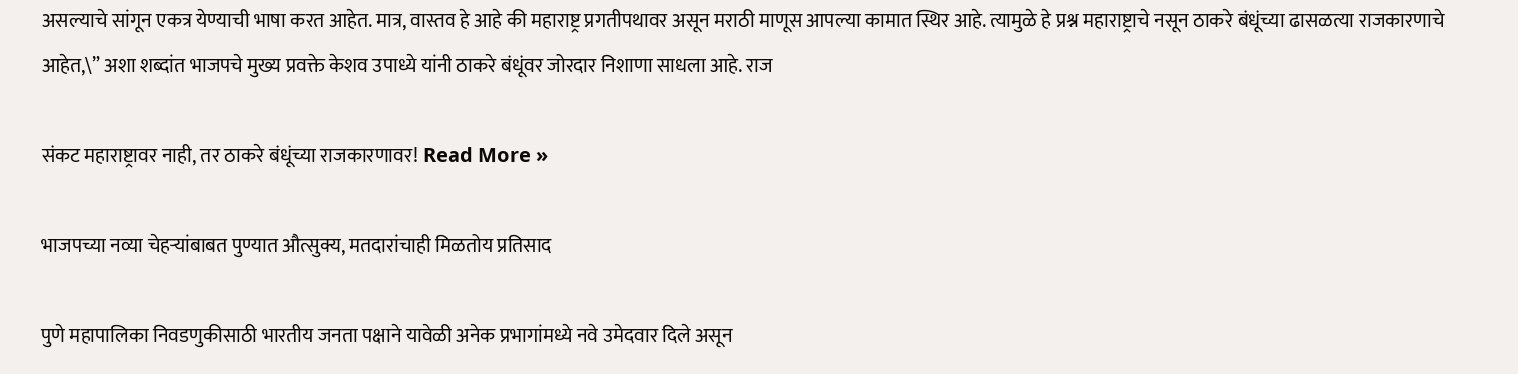असल्याचे सांगून एकत्र येण्याची भाषा करत आहेत. मात्र, वास्तव हे आहे की महाराष्ट्र प्रगतीपथावर असून मराठी माणूस आपल्या कामात स्थिर आहे. त्यामुळे हे प्रश्न महाराष्ट्राचे नसून ठाकरे बंधूंच्या ढासळत्या राजकारणाचे आहेत,\” अशा शब्दांत भाजपचे मुख्य प्रवक्ते केशव उपाध्ये यांनी ठाकरे बंधूंवर जोरदार निशाणा साधला आहे. राज

संकट महाराष्ट्रावर नाही, तर ठाकरे बंधूंच्या राजकारणावर! Read More »

भाजपच्या नव्या चेहऱ्यांबाबत पुण्यात औत्सुक्य, मतदारांचाही मिळतोय प्रतिसाद

पुणे महापालिका निवडणुकीसाठी भारतीय जनता पक्षाने यावेळी अनेक प्रभागांमध्ये नवे उमेदवार दिले असून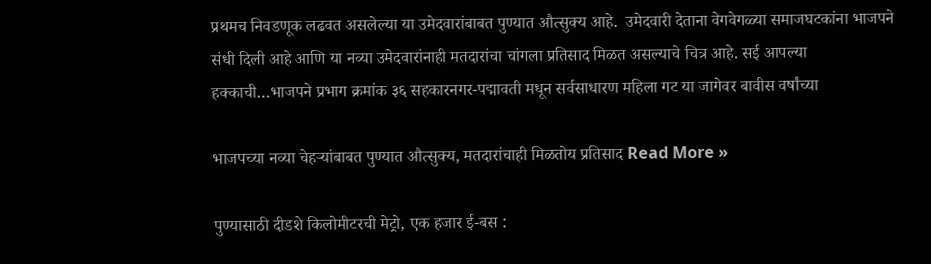प्रथमच निवडणूक लढवत असलेल्या या उमेदवारांबाबत पुण्यात औत्सुक्य आहे.  उमेदवारी देताना वेगवेगळ्या समाजघटकांना भाजपने संधी दिली आहे आणि या नव्या उमेदवारांनाही मतदारांचा चांगला प्रतिसाद मिळत असल्याचे चित्र आहे. सई आपल्या हक्काची…भाजपने प्रभाग क्रमांक ३६ सहकारनगर-पद्मावती मधून सर्वसाधारण महिला गट या जागेवर बावीस वर्षांच्या

भाजपच्या नव्या चेहऱ्यांबाबत पुण्यात औत्सुक्य, मतदारांचाही मिळतोय प्रतिसाद Read More »

पुण्यासाठी दीडशे किलोमीटरची मेट्रो, एक हजार ई-बस :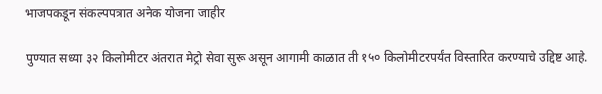भाजपकडून संकल्पपत्रात अनेक योजना जाहीर

पुण्यात सध्या ३२ किलोमीटर अंतरात मेट्रो सेवा सुरू असून आगामी काळात ती १५० किलोमीटरपर्यंत विस्तारित करण्याचे उद्दिष्ट आहे.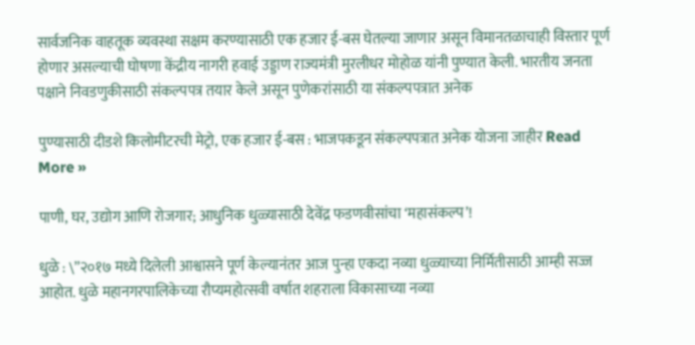सार्वजनिक वाहतूक व्यवस्था सक्षम करण्यासाठी एक हजार ई-बस घेतल्या जाणार असून विमानतळाचाही विस्तार पूर्ण होणार असल्याची घोषणा केंद्रीय नागरी हवाई उड्डाण राज्यमंत्री मुरलीधर मोहोळ यांनी पुण्यात केली. भारतीय जनता पक्षाने निवडणुकीसाठी संकल्पपत्र तयार केले असून पुणेकरांसाठी या संकल्पपत्रात अनेक

पुण्यासाठी दीडशे किलोमीटरची मेट्रो, एक हजार ई-बस : भाजपकडून संकल्पपत्रात अनेक योजना जाहीर Read More »

पाणी, घर, उद्योग आणि रोजगार; आधुनिक धुळ्यासाठी देवेंद्र फडणवीसांचा ‘महासंकल्प’!

धुळे : \”२०१७ मध्ये दिलेली आश्वासने पूर्ण केल्यानंतर आज पुन्हा एकदा नव्या धुळ्याच्या निर्मितीसाठी आम्ही सज्ज आहोत. धुळे महानगरपालिकेच्या रौप्यमहोत्सवी वर्षात शहराला विकासाच्या नव्या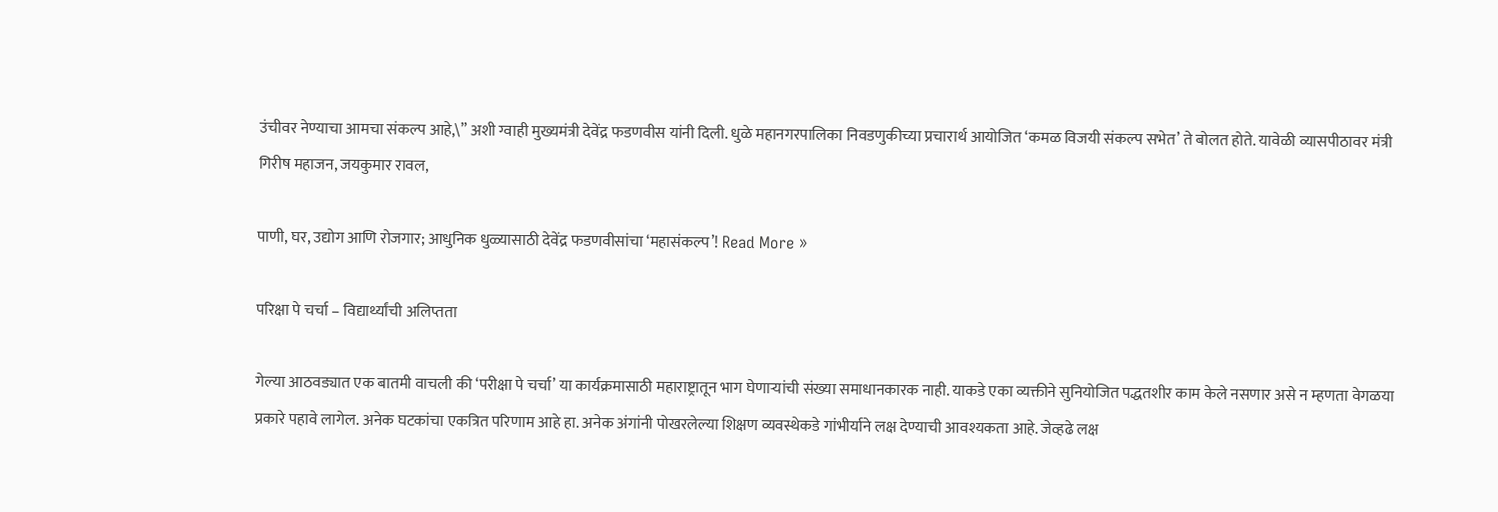उंचीवर नेण्याचा आमचा संकल्प आहे,\” अशी ग्वाही मुख्यमंत्री देवेंद्र फडणवीस यांनी दिली. धुळे महानगरपालिका निवडणुकीच्या प्रचारार्थ आयोजित ‘कमळ विजयी संकल्प सभेत’ ते बोलत होते. यावेळी व्यासपीठावर मंत्री गिरीष महाजन, जयकुमार रावल,

पाणी, घर, उद्योग आणि रोजगार; आधुनिक धुळ्यासाठी देवेंद्र फडणवीसांचा ‘महासंकल्प’! Read More »

परिक्षा पे चर्चा – विद्यार्थ्यांची अलिप्तता

गेल्या आठवड्यात एक बातमी वाचली की ‘परीक्षा पे चर्चा’ या कार्यक्रमासाठी महाराष्ट्रातून भाग घेणाऱ्यांची संख्या समाधानकारक नाही. याकडे एका व्यक्तीने सुनियोजित पद्धतशीर काम केले नसणार असे न म्हणता वेगळया प्रकारे पहावे लागेल. अनेक घटकांचा एकत्रित परिणाम आहे हा. अनेक अंगांनी पोखरलेल्या शिक्षण व्यवस्थेकडे गांभीर्याने लक्ष देण्याची आवश्यकता आहे. जेव्हढे लक्ष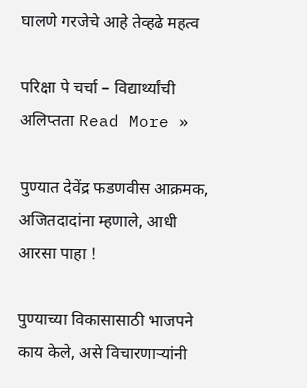घालणे गरजेचे आहे तेव्हढे महत्व

परिक्षा पे चर्चा – विद्यार्थ्यांची अलिप्तता Read More »

पुण्यात देवेंद्र फडणवीस आक्रमक, अजितदादांना म्हणाले, आधी आरसा पाहा !

पुण्याच्या विकासासाठी भाजपने काय केले, असे विचारणाऱ्यांनी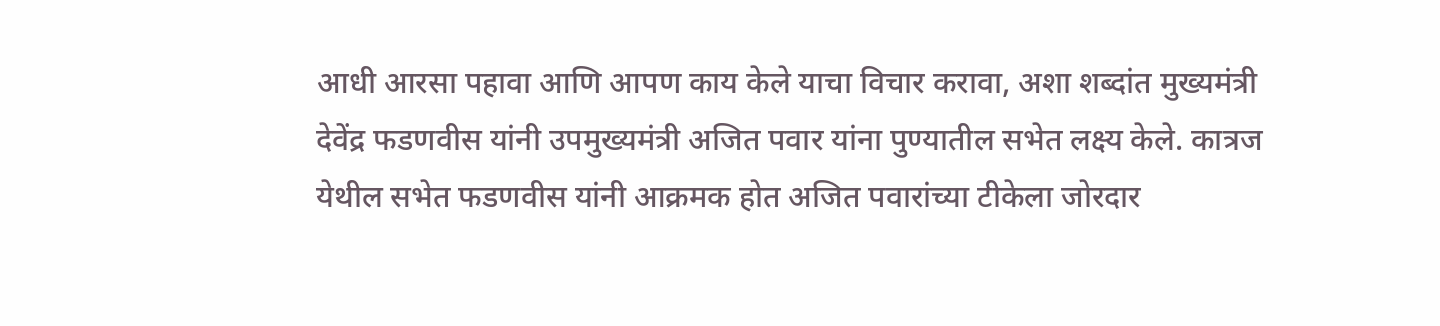आधी आरसा पहावा आणि आपण काय केले याचा विचार करावा, अशा शब्दांत मुख्यमंत्री देवेंद्र फडणवीस यांनी उपमुख्यमंत्री अजित पवार यांना पुण्यातील सभेत लक्ष्य केले. कात्रज येथील सभेत फडणवीस यांनी आक्रमक होत अजित पवारांच्या टीकेला जोरदार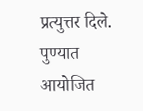प्रत्युत्तर दिले. पुण्यात आयोजित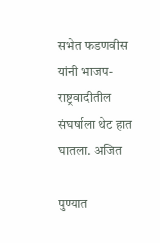सभेत फडणवीस यांनी भाजप-राष्ट्रवादीतील संघर्षाला थेट हात घातला. अजित

पुण्यात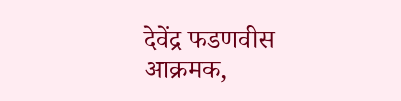देवेंद्र फडणवीस आक्रमक,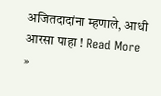अजितदादांना म्हणाले, आधी आरसा पाहा ! Read More »